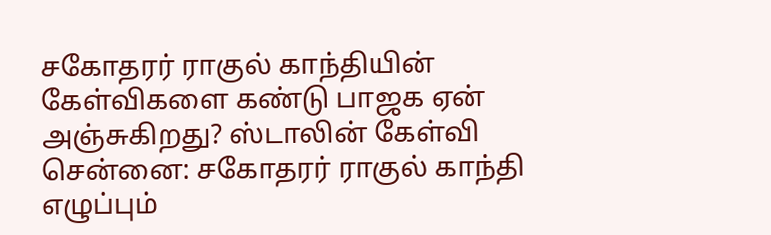சகோதரர் ராகுல் காந்தியின் கேள்விகளை கண்டு பாஜக ஏன் அஞ்சுகிறது? ஸ்டாலின் கேள்வி
சென்னை: சகோதரர் ராகுல் காந்தி எழுப்பும்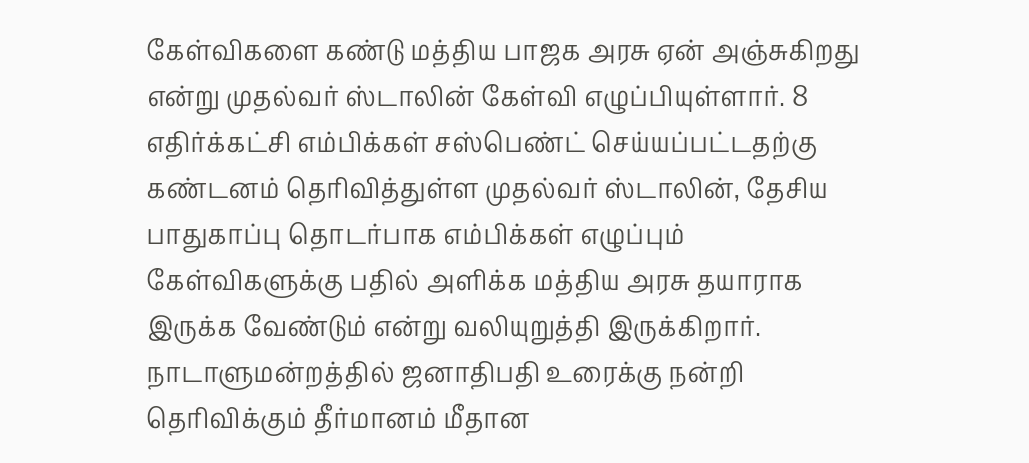கேள்விகளை கண்டு மத்திய பாஜக அரசு ஏன் அஞ்சுகிறது என்று முதல்வர் ஸ்டாலின் கேள்வி எழுப்பியுள்ளார். 8 எதிர்க்கட்சி எம்பிக்கள் சஸ்பெண்ட் செய்யப்பட்டதற்கு கண்டனம் தெரிவித்துள்ள முதல்வர் ஸ்டாலின், தேசிய பாதுகாப்பு தொடர்பாக எம்பிக்கள் எழுப்பும் கேள்விகளுக்கு பதில் அளிக்க மத்திய அரசு தயாராக இருக்க வேண்டும் என்று வலியுறுத்தி இருக்கிறார்.
நாடாளுமன்றத்தில் ஜனாதிபதி உரைக்கு நன்றி தெரிவிக்கும் தீர்மானம் மீதான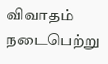விவாதம் நடைபெற்று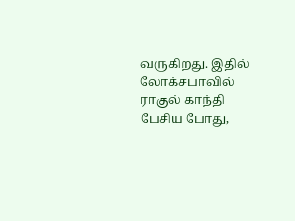வருகிறது. இதில் லோக்சபாவில் ராகுல் காந்தி பேசிய போது,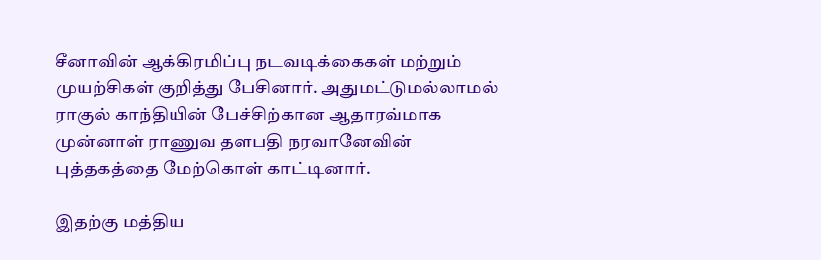சீனாவின் ஆக்கிரமிப்பு நடவடிக்கைகள் மற்றும் முயற்சிகள் குறித்து பேசினார். அதுமட்டுமல்லாமல் ராகுல் காந்தியின் பேச்சிற்கான ஆதாரவ்மாக முன்னாள் ராணுவ தளபதி நரவானேவின் புத்தகத்தை மேற்கொள் காட்டினார்.

இதற்கு மத்திய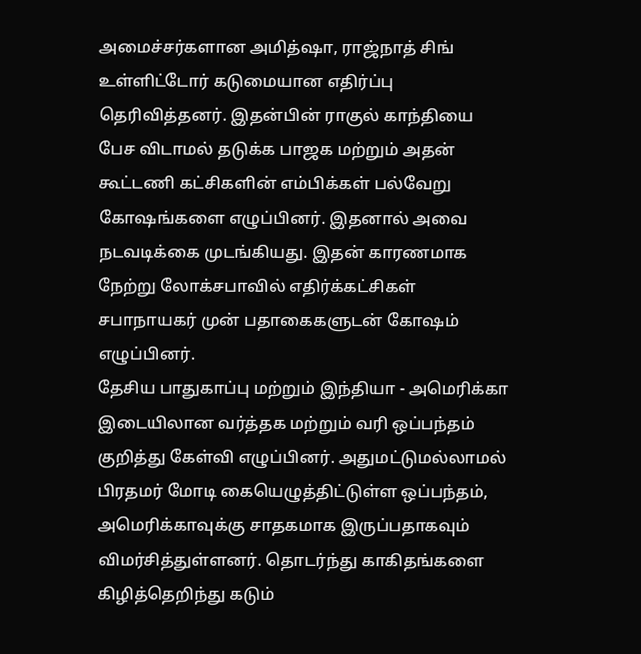அமைச்சர்களான அமித்ஷா, ராஜ்நாத் சிங் உள்ளிட்டோர் கடுமையான எதிர்ப்பு தெரிவித்தனர். இதன்பின் ராகுல் காந்தியை பேச விடாமல் தடுக்க பாஜக மற்றும் அதன் கூட்டணி கட்சிகளின் எம்பிக்கள் பல்வேறு கோஷங்களை எழுப்பினர். இதனால் அவை நடவடிக்கை முடங்கியது. இதன் காரணமாக நேற்று லோக்சபாவில் எதிர்க்கட்சிகள் சபாநாயகர் முன் பதாகைகளுடன் கோஷம் எழுப்பினர்.
தேசிய பாதுகாப்பு மற்றும் இந்தியா - அமெரிக்கா இடையிலான வர்த்தக மற்றும் வரி ஒப்பந்தம் குறித்து கேள்வி எழுப்பினர். அதுமட்டுமல்லாமல் பிரதமர் மோடி கையெழுத்திட்டுள்ள ஒப்பந்தம், அமெரிக்காவுக்கு சாதகமாக இருப்பதாகவும் விமர்சித்துள்ளனர். தொடர்ந்து காகிதங்களை கிழித்தெறிந்து கடும்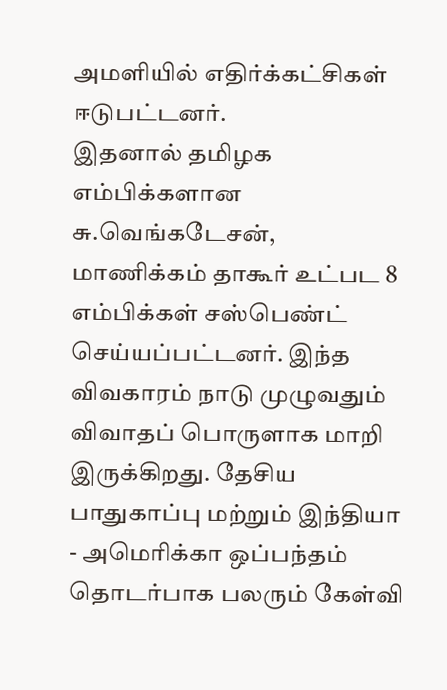அமளியில் எதிர்க்கட்சிகள் ஈடுபட்டனர்.
இதனால் தமிழக எம்பிக்களான சு.வெங்கடேசன், மாணிக்கம் தாகூர் உட்பட 8 எம்பிக்கள் சஸ்பெண்ட் செய்யப்பட்டனர். இந்த விவகாரம் நாடு முழுவதும் விவாதப் பொருளாக மாறி இருக்கிறது. தேசிய பாதுகாப்பு மற்றும் இந்தியா - அமெரிக்கா ஒப்பந்தம் தொடர்பாக பலரும் கேள்வி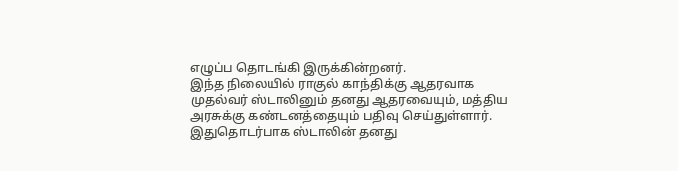எழுப்ப தொடங்கி இருக்கின்றனர்.
இந்த நிலையில் ராகுல் காந்திக்கு ஆதரவாக முதல்வர் ஸ்டாலினும் தனது ஆதரவையும், மத்திய அரசுக்கு கண்டனத்தையும் பதிவு செய்துள்ளார். இதுதொடர்பாக ஸ்டாலின் தனது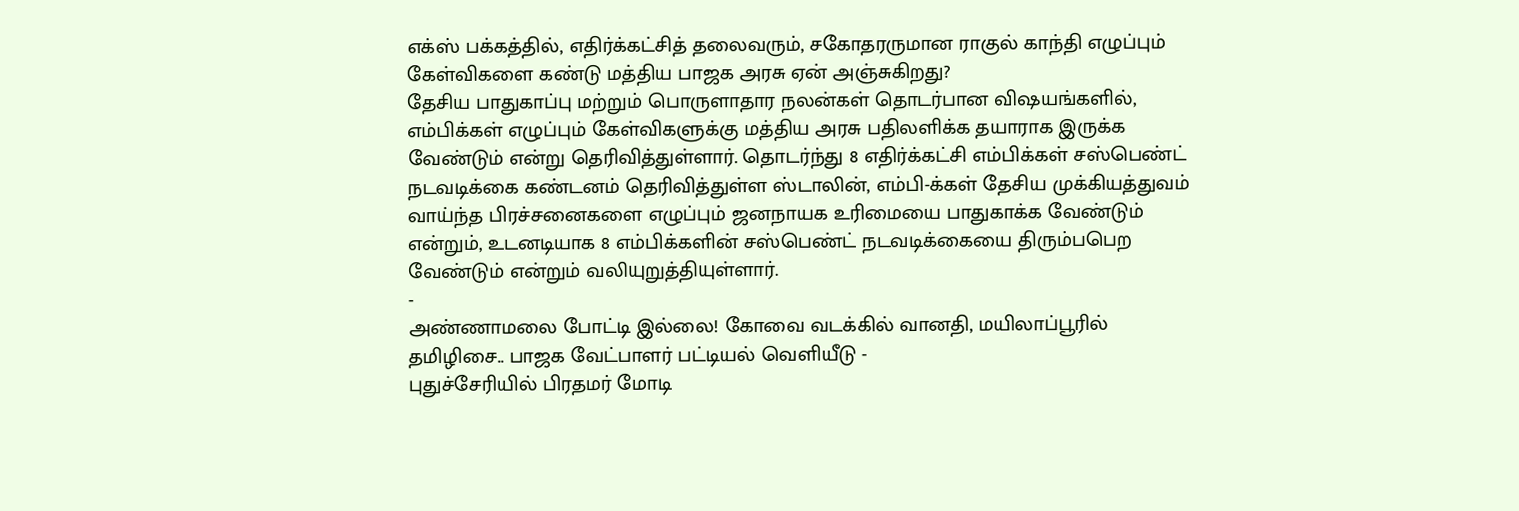எக்ஸ் பக்கத்தில், எதிர்க்கட்சித் தலைவரும், சகோதரருமான ராகுல் காந்தி எழுப்பும் கேள்விகளை கண்டு மத்திய பாஜக அரசு ஏன் அஞ்சுகிறது?
தேசிய பாதுகாப்பு மற்றும் பொருளாதார நலன்கள் தொடர்பான விஷயங்களில், எம்பிக்கள் எழுப்பும் கேள்விகளுக்கு மத்திய அரசு பதிலளிக்க தயாராக இருக்க வேண்டும் என்று தெரிவித்துள்ளார். தொடர்ந்து 8 எதிர்க்கட்சி எம்பிக்கள் சஸ்பெண்ட் நடவடிக்கை கண்டனம் தெரிவித்துள்ள ஸ்டாலின், எம்பி-க்கள் தேசிய முக்கியத்துவம் வாய்ந்த பிரச்சனைகளை எழுப்பும் ஜனநாயக உரிமையை பாதுகாக்க வேண்டும் என்றும், உடனடியாக 8 எம்பிக்களின் சஸ்பெண்ட் நடவடிக்கையை திரும்பபெற வேண்டும் என்றும் வலியுறுத்தியுள்ளார்.
-
அண்ணாமலை போட்டி இல்லை! கோவை வடக்கில் வானதி, மயிலாப்பூரில் தமிழிசை.. பாஜக வேட்பாளர் பட்டியல் வெளியீடு -
புதுச்சேரியில் பிரதமர் மோடி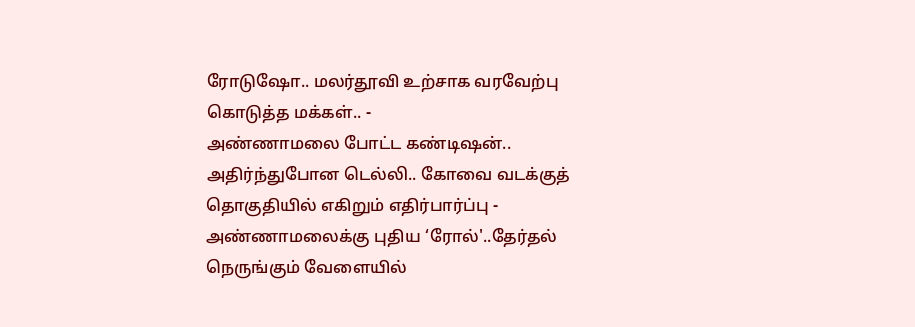ரோடுஷோ.. மலர்தூவி உற்சாக வரவேற்பு கொடுத்த மக்கள்.. -
அண்ணாமலை போட்ட கண்டிஷன்.. அதிர்ந்துபோன டெல்லி.. கோவை வடக்குத் தொகுதியில் எகிறும் எதிர்பார்ப்பு -
அண்ணாமலைக்கு புதிய ‘ரோல்'..தேர்தல் நெருங்கும் வேளையில்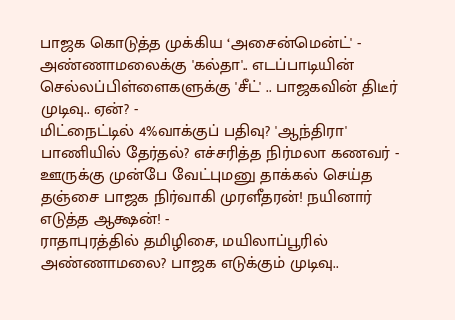பாஜக கொடுத்த முக்கிய ‘அசைன்மென்ட்' -
அண்ணாமலைக்கு 'கல்தா'.. எடப்பாடியின் செல்லப்பிள்ளைகளுக்கு 'சீட்' .. பாஜகவின் திடீர் முடிவு.. ஏன்? -
மிட்நைட்டில் 4%வாக்குப் பதிவு? 'ஆந்திரா' பாணியில் தேர்தல்? எச்சரித்த நிர்மலா கணவர் -
ஊருக்கு முன்பே வேட்புமனு தாக்கல் செய்த தஞ்சை பாஜக நிர்வாகி முரளீதரன்! நயினார் எடுத்த ஆக்ஷன்! -
ராதாபுரத்தில் தமிழிசை, மயிலாப்பூரில் அண்ணாமலை? பாஜக எடுக்கும் முடிவு..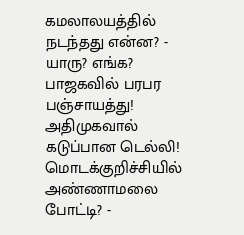கமலாலயத்தில் நடந்தது என்ன? -
யாரு? எங்க? பாஜகவில் பரபர பஞ்சாயத்து! அதிமுகவால் கடுப்பான டெல்லி! மொடக்குறிச்சியில் அண்ணாமலை போட்டி? -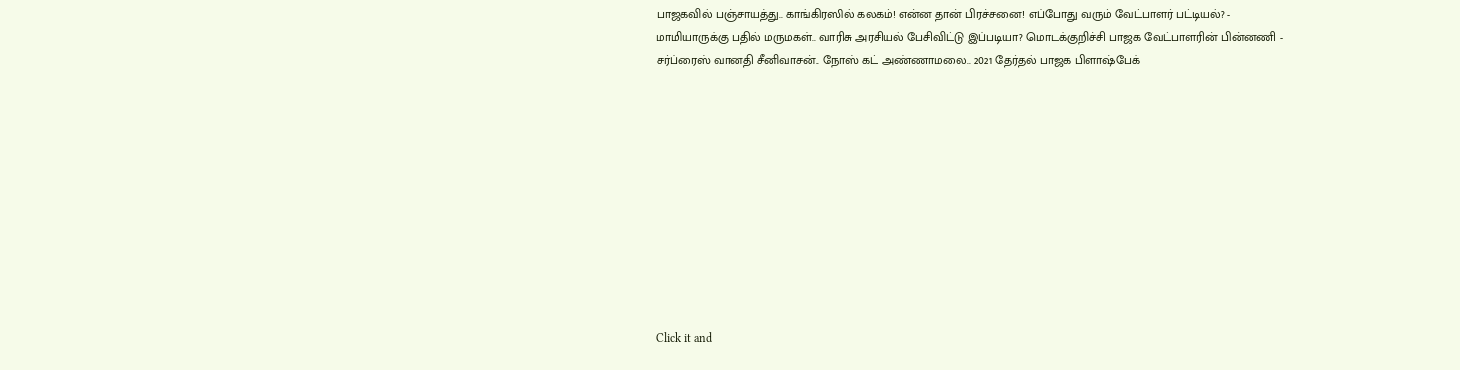பாஜகவில் பஞ்சாயத்து.. காங்கிரஸில் கலகம்! என்ன தான் பிரச்சனை! எப்போது வரும் வேட்பாளர் பட்டியல்? -
மாமியாருக்கு பதில் மருமகள்.. வாரிசு அரசியல் பேசிவிட்டு இப்படியா? மொடக்குறிச்சி பாஜக வேட்பாளரின் பின்னணி -
சர்ப்ரைஸ் வானதி சீனிவாசன்.. நோஸ் கட் அண்ணாமலை.. 2021 தேர்தல் பாஜக பிளாஷ்பேக்











Click it and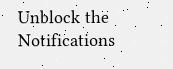Unblock the Notifications